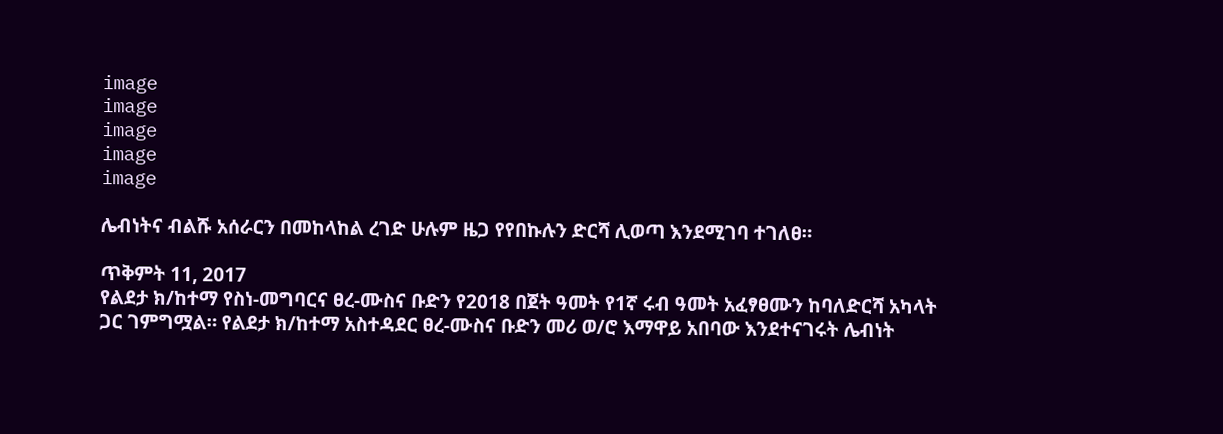image
image
image
image
image

ሌብነትና ብልሹ አሰራርን በመከላከል ረገድ ሁሉም ዜጋ የየበኩሉን ድርሻ ሊወጣ እንደሚገባ ተገለፀ።

ጥቅምት 11, 2017
የልደታ ክ/ከተማ የስነ-መግባርና ፀረ-ሙስና ቡድን የ2018 በጀት ዓመት የ1ኛ ሩብ ዓመት አፈፃፀሙን ከባለድርሻ አካላት ጋር ገምግሟል። የልደታ ክ/ከተማ አስተዳደር ፀረ-ሙስና ቡድን መሪ ወ/ሮ እማዋይ አበባው እንደተናገሩት ሌብነት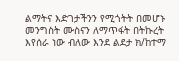ልማትና እድገታችንን የሚጎትት በመሆኑ መንግስት ሙስናን ለማጥፋት በትኩረት እየሰራ ነው ብለው እንደ ልደታ ክ/ከተማ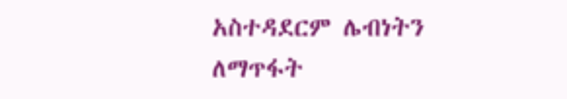አስተዳደርም ሌብነትን ለማጥፋት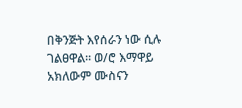በቅንጅት እየሰራን ነው ሲሉ ገልፀዋል። ወ/ሮ እማዋይ አክለውም ሙስናን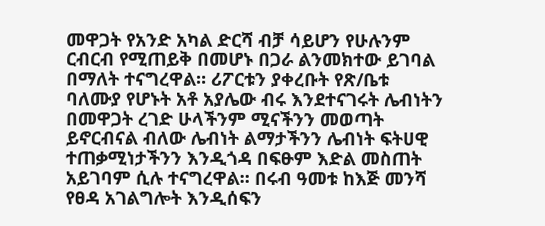መዋጋት የአንድ አካል ድርሻ ብቻ ሳይሆን የሁሉንም ርብርብ የሚጠይቅ በመሆኑ በጋራ ልንመክተው ይገባል በማለት ተናግረዋል። ሪፖርቱን ያቀረቡት የጽ/ቤቱ ባለሙያ የሆኑት አቶ አያሌው ብሩ እንደተናገሩት ሌብነትን በመዋጋት ረገድ ሁላችንም ሚናችንን መወጣት ይኖርብናል ብለው ሌብነት ልማታችንን ሌብነት ፍትሀዊ ተጠቃሚነታችንን እንዲጎዳ በፍፁም እድል መስጠት አይገባም ሲሉ ተናግረዋል። በሩብ ዓመቱ ከእጅ መንሻ የፀዳ አገልግሎት እንዲሰፍን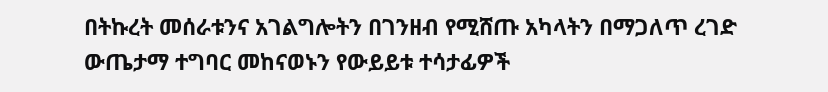በትኩረት መሰራቱንና አገልግሎትን በገንዘብ የሚሸጡ አካላትን በማጋለጥ ረገድ ውጤታማ ተግባር መከናወኑን የውይይቱ ተሳታፊዎች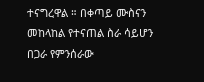ተናግረዋል ። በቀጣይ ሙስናን መከላከል የተናጠል ስራ ሳይሆን በጋራ የምንሰራው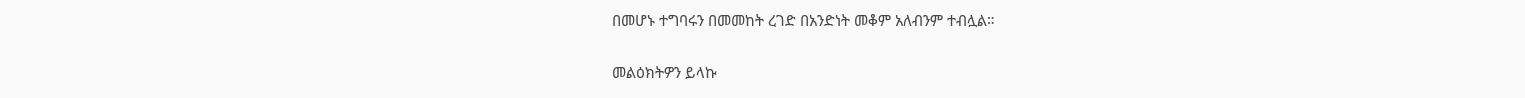በመሆኑ ተግባሩን በመመከት ረገድ በአንድነት መቆም አለብንም ተብሏል።

መልዕክትዎን ይላኩ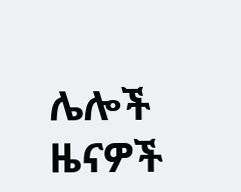ሌሎች ዜናዎች